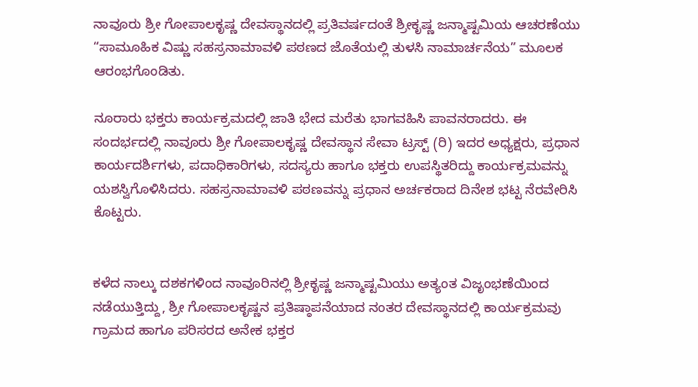ನಾವೂರು ಶ್ರೀ ಗೋಪಾಲಕೃಷ್ಣ ದೇವಸ್ಥಾನದಲ್ಲಿ ಪ್ರತಿವರ್ಷದಂತೆ ಶ್ರೀಕೃಷ್ಣ ಜನ್ಮಾಷ್ಟಮಿಯ ಆಚರಣೆಯು “ಸಾಮೂಹಿಕ ವಿಷ್ಣು ಸಹಸ್ರನಾಮಾವಳಿ ಪಠಣದ ಜೊತೆಯಲ್ಲಿ ತುಳಸಿ ನಾಮಾರ್ಚನೆಯ” ಮೂಲಕ ಆರಂಭಗೊಂಡಿತು.

ನೂರಾರು ಭಕ್ತರು ಕಾರ್ಯಕ್ರಮದಲ್ಲಿ ಜಾತಿ ಭೇದ ಮರೆತು ಭಾಗವಹಿಸಿ ಪಾವನರಾದರು. ಈ ಸಂದರ್ಭದಲ್ಲಿ ನಾವೂರು ಶ್ರೀ ಗೋಪಾಲಕೃಷ್ಣ ದೇವಸ್ಥಾನ ಸೇವಾ ಟ್ರಸ್ಟ್ (ರಿ) ಇದರ ಅಧ್ಯಕ್ಷರು, ಪ್ರಧಾನ ಕಾರ್ಯದರ್ಶಿಗಳು, ಪದಾಧಿಕಾರಿಗಳು, ಸದಸ್ಯರು ಹಾಗೂ ಭಕ್ತರು ಉಪಸ್ಥಿತರಿದ್ದು ಕಾರ್ಯಕ್ರಮವನ್ನು ಯಶಸ್ವಿಗೊಳಿಸಿದರು. ಸಹಸ್ರನಾಮಾವಳಿ ಪಠಣವನ್ನು ಪ್ರಧಾನ ಅರ್ಚಕರಾದ ದಿನೇಶ ಭಟ್ಟ ನೆರವೇರಿಸಿ ಕೊಟ್ಟರು.


ಕಳೆದ ನಾಲ್ಕು ದಶಕಗಳಿಂದ ನಾವೂರಿನಲ್ಲಿ ಶ್ರೀಕೃಷ್ಣ ಜನ್ಮಾಷ್ಟಮಿಯು ಅತ್ಯಂತ ವಿಜೃಂಭಣೆಯಿಂದ ನಡೆಯುತ್ತಿದ್ದು, ಶ್ರೀ ಗೋಪಾಲಕೃಷ್ಣನ ಪ್ರತಿಷ್ಠಾಪನೆಯಾದ ನಂತರ ದೇವಸ್ಥಾನದಲ್ಲಿ ಕಾರ್ಯಕ್ರಮವು ಗ್ರಾಮದ ಹಾಗೂ ಪರಿಸರದ ಅನೇಕ ಭಕ್ತರ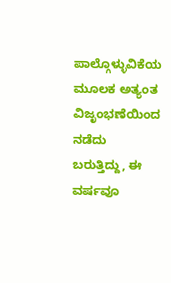ಪಾಲ್ಗೊಳ್ಳುವಿಕೆಯ ಮೂಲಕ ಅತ್ಯಂತ ವಿಜೃಂಭಣೆಯಿಂದ ನಡೆದು ಬರುತ್ತಿದ್ದು, ಈ ವರ್ಷವೂ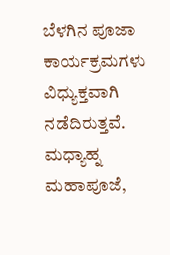ಬೆಳಗಿನ ಪೂಜಾ ಕಾರ್ಯಕ್ರಮಗಳು ವಿಧ್ಯುಕ್ತವಾಗಿ ನಡೆದಿರುತ್ತವೆ. ಮಧ್ಯಾಹ್ನ ಮಹಾಪೂಜೆ,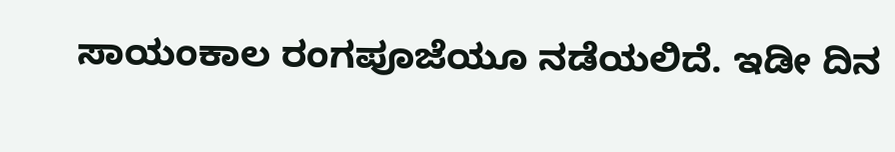ಸಾಯಂಕಾಲ ರಂಗಪೂಜೆಯೂ ನಡೆಯಲಿದೆ. ಇಡೀ ದಿನ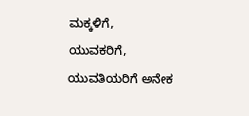ಮಕ್ಕಳಿಗೆ, ಯುವಕರಿಗೆ, ಯುವತಿಯರಿಗೆ ಅನೇಕ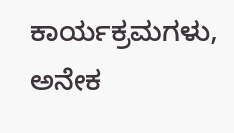ಕಾರ್ಯಕ್ರಮಗಳು, ಅನೇಕ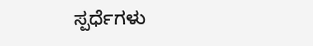ಸ್ಪರ್ಧೆಗಳು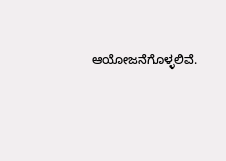ಆಯೋಜನೆಗೊಳ್ಳಲಿವೆ.